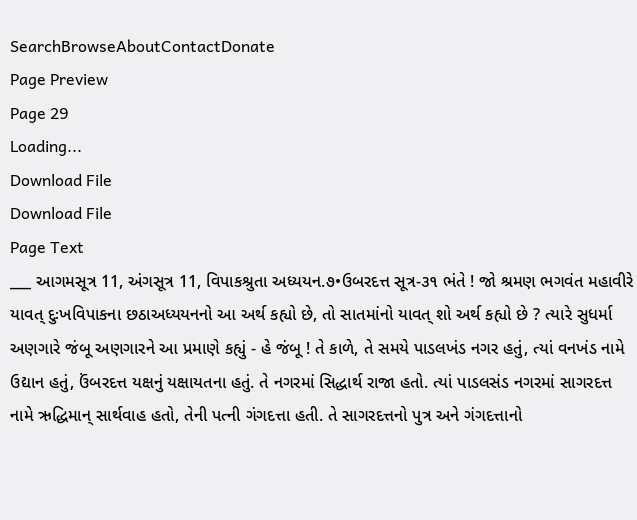SearchBrowseAboutContactDonate
Page Preview
Page 29
Loading...
Download File
Download File
Page Text
___ આગમસૂત્ર 11, અંગસૂત્ર 11, વિપાકશ્રુતા અધ્યયન.૭•ઉબરદત્ત સૂત્ર-૩૧ ભંતે ! જો શ્રમણ ભગવંત મહાવીરે યાવત્ દુઃખવિપાકના છઠાઅધ્યયનનો આ અર્થ કહ્યો છે, તો સાતમાંનો યાવત્ શો અર્થ કહ્યો છે ? ત્યારે સુધર્મા અણગારે જંબૂ અણગારને આ પ્રમાણે કહ્યું - હે જંબૂ ! તે કાળે, તે સમયે પાડલખંડ નગર હતું, ત્યાં વનખંડ નામે ઉદ્યાન હતું, ઉંબરદત્ત યક્ષનું યક્ષાયતના હતું. તે નગરમાં સિદ્ધાર્થ રાજા હતો. ત્યાં પાડલસંડ નગરમાં સાગરદત્ત નામે ઋદ્ધિમાન્ સાર્થવાહ હતો, તેની પત્ની ગંગદત્તા હતી. તે સાગરદત્તનો પુત્ર અને ગંગદત્તાનો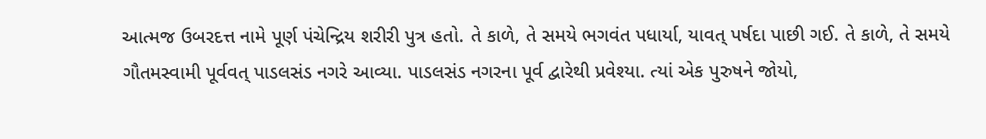આત્મજ ઉબરદત્ત નામે પૂર્ણ પંચેન્દ્રિય શરીરી પુત્ર હતો. તે કાળે, તે સમયે ભગવંત પધાર્યા, યાવત્ પર્ષદા પાછી ગઈ. તે કાળે, તે સમયે ગૌતમસ્વામી પૂર્વવત્ પાડલસંડ નગરે આવ્યા. પાડલસંડ નગરના પૂર્વ દ્વારેથી પ્રવેશ્યા. ત્યાં એક પુરુષને જોયો,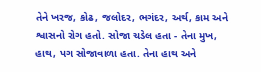તેને ખરજ, કોઢ, જલોદર, ભગંદર, અર્થ, કામ અને શ્વાસનો રોગ હતો. સોજા ચડેલ હતા - તેના મુખ, હાથ, પગ સોજાવાળા હતા. તેના હાથ અને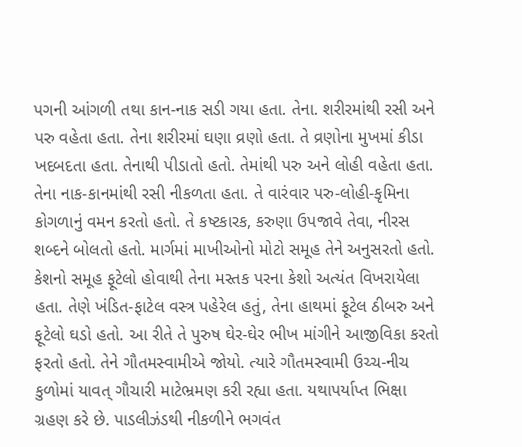પગની આંગળી તથા કાન-નાક સડી ગયા હતા. તેના. શરીરમાંથી રસી અને પરુ વહેતા હતા. તેના શરીરમાં ઘણા વ્રણો હતા. તે વ્રણોના મુખમાં કીડા ખદબદતા હતા. તેનાથી પીડાતો હતો. તેમાંથી પરુ અને લોહી વહેતા હતા. તેના નાક-કાનમાંથી રસી નીકળતા હતા. તે વારંવાર પરુ-લોહી-કૃમિના કોગળાનું વમન કરતો હતો. તે કષ્ટકારક, કરુણા ઉપજાવે તેવા, નીરસ શબ્દને બોલતો હતો. માર્ગમાં માખીઓનો મોટો સમૂહ તેને અનુસરતો હતો. કેશનો સમૂહ ફૂટેલો હોવાથી તેના મસ્તક પરના કેશો અત્યંત વિખરાયેલા હતા. તેણે ખંડિત-ફાટેલ વસ્ત્ર પહેરેલ હતું, તેના હાથમાં ફૂટેલ ઠીબરુ અને ફૂટેલો ઘડો હતો. આ રીતે તે પુરુષ ઘેર-ઘેર ભીખ માંગીને આજીવિકા કરતો ફરતો હતો. તેને ગૌતમસ્વામીએ જોયો. ત્યારે ગૌતમસ્વામી ઉચ્ચ-નીચ કુળોમાં યાવત્ ગૌચારી માટેભ્રમણ કરી રહ્યા હતા. યથાપર્યાપ્ત ભિક્ષા ગ્રહણ કરે છે. પાડલીઝંડથી નીકળીને ભગવંત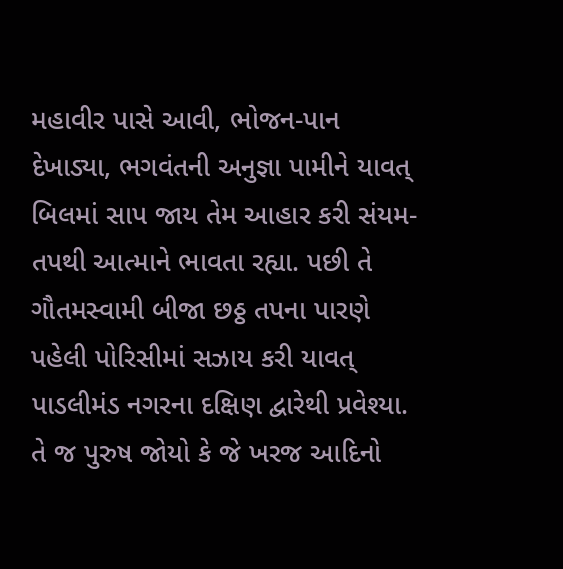મહાવીર પાસે આવી, ભોજન-પાન દેખાડ્યા, ભગવંતની અનુજ્ઞા પામીને યાવત્ બિલમાં સાપ જાય તેમ આહાર કરી સંયમ-તપથી આત્માને ભાવતા રહ્યા. પછી તે ગૌતમસ્વામી બીજા છઠ્ઠ તપના પારણે પહેલી પોરિસીમાં સઝાય કરી યાવત્ પાડલીમંડ નગરના દક્ષિણ દ્વારેથી પ્રવેશ્યા. તે જ પુરુષ જોયો કે જે ખરજ આદિનો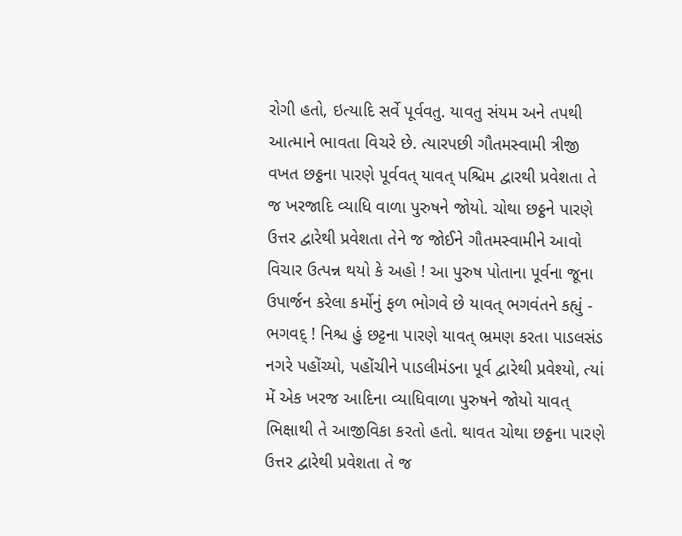રોગી હતો, ઇત્યાદિ સર્વે પૂર્વવતુ. યાવતુ સંયમ અને તપથી આત્માને ભાવતા વિચરે છે. ત્યારપછી ગૌતમસ્વામી ત્રીજી વખત છઠ્ઠના પારણે પૂર્વવત્ યાવત્ પશ્ચિમ દ્વારથી પ્રવેશતા તે જ ખરજાદિ વ્યાધિ વાળા પુરુષને જોયો. ચોથા છઠ્ઠને પારણે ઉત્તર દ્વારેથી પ્રવેશતા તેને જ જોઈને ગૌતમસ્વામીને આવો વિચાર ઉત્પન્ન થયો કે અહો ! આ પુરુષ પોતાના પૂર્વના જૂના ઉપાર્જન કરેલા કર્મોનું ફળ ભોગવે છે યાવત્ ભગવંતને કહ્યું - ભગવદ્ ! નિશ્ચ હું છટ્ટના પારણે યાવત્ ભ્રમણ કરતા પાડલસંડ નગરે પહોંચ્યો, પહોંચીને પાડલીમંડના પૂર્વ દ્વારેથી પ્રવેશ્યો, ત્યાં મેં એક ખરજ આદિના વ્યાધિવાળા પુરુષને જોયો યાવત્ ભિક્ષાથી તે આજીવિકા કરતો હતો. થાવત ચોથા છઠ્ઠના પારણે ઉત્તર દ્વારેથી પ્રવેશતા તે જ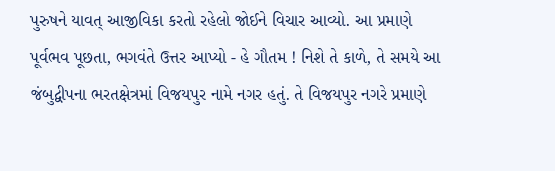પુરુષને યાવત્ આજીવિકા કરતો રહેલો જોઈને વિચાર આવ્યો. આ પ્રમાણે પૂર્વભવ પૂછતા, ભગવંતે ઉત્તર આપ્યો - હે ગૌતમ ! નિશે તે કાળે, તે સમયે આ જંબુદ્વીપના ભરતક્ષેત્રમાં વિજયપુર નામે નગર હતું. તે વિજયપુર નગરે પ્રમાણે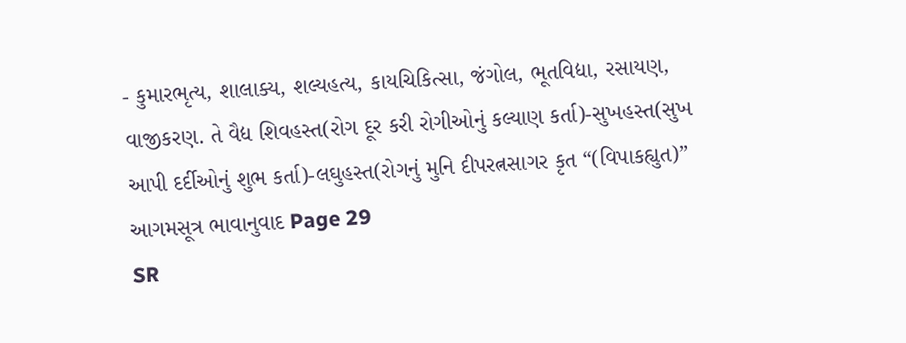- કુમારભૃત્ય, શાલાક્ય, શલ્યહત્ય, કાયચિકિત્સા, જંગોલ, ભૂતવિદ્યા, રસાયણ, વાજીકરણ. તે વૈદ્ય શિવહસ્ત(રોગ દૂર કરી રોગીઓનું કલ્યાણ કર્તા)-સુખહસ્ત(સુખ આપી દર્દીઓનું શુભ કર્તા)-લઘુહસ્ત(રોગનું મુનિ દીપરત્નસાગર કૃત “(વિપાકહ્યુત)” આગમસૂત્ર ભાવાનુવાદ Page 29
SR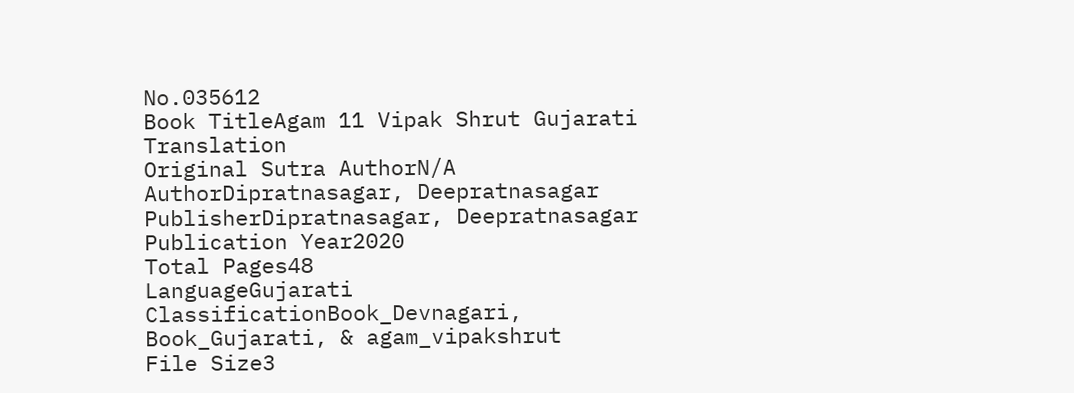No.035612
Book TitleAgam 11 Vipak Shrut Gujarati Translation
Original Sutra AuthorN/A
AuthorDipratnasagar, Deepratnasagar
PublisherDipratnasagar, Deepratnasagar
Publication Year2020
Total Pages48
LanguageGujarati
ClassificationBook_Devnagari, Book_Gujarati, & agam_vipakshrut
File Size3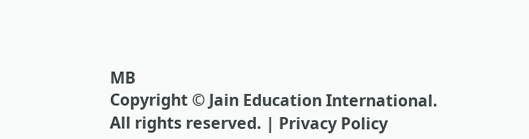MB
Copyright © Jain Education International. All rights reserved. | Privacy Policy